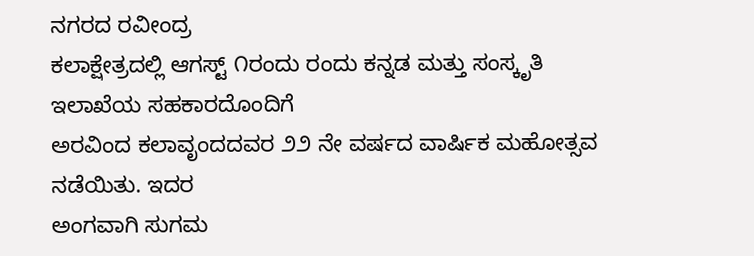ನಗರದ ರವೀಂದ್ರ
ಕಲಾಕ್ಷೇತ್ರದಲ್ಲಿ ಆಗಸ್ಟ್ ೧ರಂದು ರಂದು ಕನ್ನಡ ಮತ್ತು ಸಂಸ್ಕೃತಿ ಇಲಾಖೆಯ ಸಹಕಾರದೊಂದಿಗೆ
ಅರವಿಂದ ಕಲಾವೃಂದದವರ ೨೨ ನೇ ವರ್ಷದ ವಾರ್ಷಿಕ ಮಹೋತ್ಸವ ನಡೆಯಿತು. ಇದರ
ಅಂಗವಾಗಿ ಸುಗಮ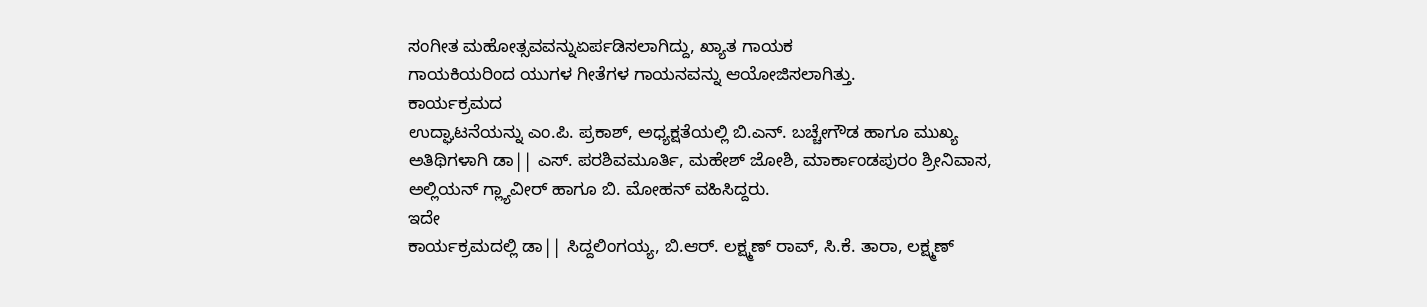ಸಂಗೀತ ಮಹೋತ್ಸವವನ್ನುಏರ್ಪಡಿಸಲಾಗಿದ್ದು, ಖ್ಯಾತ ಗಾಯಕ
ಗಾಯಕಿಯರಿಂದ ಯುಗಳ ಗೀತೆಗಳ ಗಾಯನವನ್ನು ಆಯೋಜಿಸಲಾಗಿತ್ತು.
ಕಾರ್ಯಕ್ರಮದ
ಉದ್ಘಾಟನೆಯನ್ನು ಎಂ.ಪಿ. ಪ್ರಕಾಶ್, ಅಧ್ಯಕ್ಷತೆಯಲ್ಲಿ ಬಿ.ಎನ್. ಬಚ್ಚೇಗೌಡ ಹಾಗೂ ಮುಖ್ಯ
ಅತಿಥಿಗಳಾಗಿ ಡಾ|| ಎಸ್. ಪರಶಿವಮೂರ್ತಿ, ಮಹೇಶ್ ಜೋಶಿ, ಮಾರ್ಕಾಂಡಪುರಂ ಶ್ರೀನಿವಾಸ,
ಅಲ್ಲಿಯನ್ ಗ್ಲ್ಯಾವೀರ್ ಹಾಗೂ ಬಿ. ಮೋಹನ್ ವಹಿಸಿದ್ದರು.
ಇದೇ
ಕಾರ್ಯಕ್ರಮದಲ್ಲಿ ಡಾ|| ಸಿದ್ದಲಿಂಗಯ್ಯ, ಬಿ.ಆರ್. ಲಕ್ಷ್ಮಣ್ ರಾವ್, ಸಿ.ಕೆ. ತಾರಾ, ಲಕ್ಷ್ಮಣ್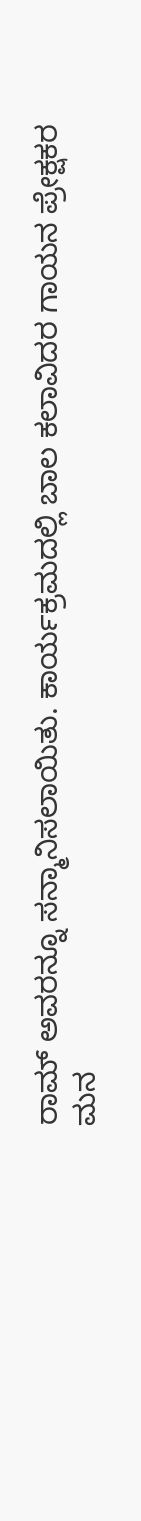ರಾಮ್ ಅವರನ್ನೂ ಸನ್ಮಾನಿಸಲಾಯಿತು. ಕಾರ್ಯಕ್ರಮದಲ್ಲಿ ಬಾಲ ಕಲಾವಿದರ ಗಾಯನ ಪ್ರೇಕ್ಷಕರ
ಮನ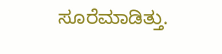ಸೂರೆಮಾಡಿತ್ತು.